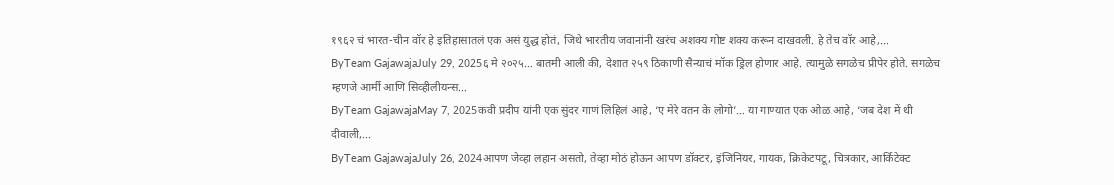१९६२ चं भारत-चीन वॉर हे इतिहासातलं एक असं युद्ध होतं, जिथे भारतीय जवानांनी खरंच अशक्य गोष्ट शक्य करून दाखवली. हे तेच वॉर आहे,...
ByTeam GajawajaJuly 29, 2025६ मे २०२५… बातमी आली की, देशात २५९ ठिकाणी सैन्याचं मॉक ड्रिल होणार आहे. त्यामुळे सगळेच प्रीपेर होते. सगळेच म्हणजे आर्मी आणि सिव्हीलीयन्स...
ByTeam GajawajaMay 7, 2025कवी प्रदीप यांनी एक सुंदर गाणं लिहिलं आहे, ‘ए मेरे वतन के लोगो’… या गाण्यात एक ओळ आहे, ‘जब देश में थी दीवाली,...
ByTeam GajawajaJuly 26, 2024आपण जेव्हा लहान असतो, तेव्हा मोठं होऊन आपण डॉक्टर, इंजिनियर, गायक, क्रिकेटपटू, चित्रकार, आर्किटेक्ट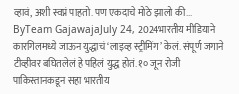व्हावं, अशी स्वप्नं पाहतो. पण एकदाचे मोठे झालो की...
ByTeam GajawajaJuly 24, 2024भारतीय मीडियाने कारगिलमध्ये जाऊन युद्धाचं ‘लाइव्ह स्ट्रीमिंग’ केलं. संपूर्ण जगाने टीव्हीवर बघितलेलं हे पहिलं युद्ध होतं. १० जून रोजी पाकिस्तानकडून सहा भारतीय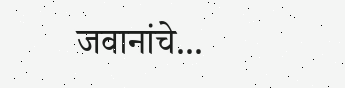जवानांचे...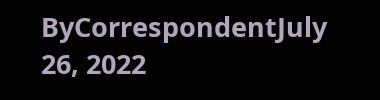ByCorrespondentJuly 26, 2022